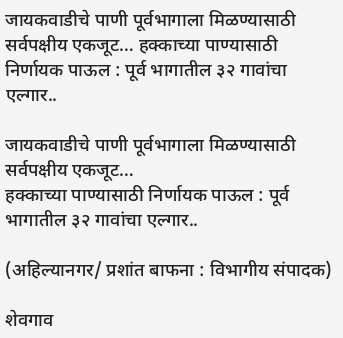जायकवाडीचे पाणी पूर्वभागाला मिळण्यासाठी सर्वपक्षीय एकजूट… हक्काच्या पाण्यासाठी निर्णायक पाऊल : पूर्व भागातील ३२ गावांचा एल्गार..

जायकवाडीचे पाणी पूर्वभागाला मिळण्यासाठी सर्वपक्षीय एकजूट…
हक्काच्या पाण्यासाठी निर्णायक पाऊल : पूर्व भागातील ३२ गावांचा एल्गार..

(अहिल्यानगर/ प्रशांत बाफना : विभागीय संपादक)

शेवगाव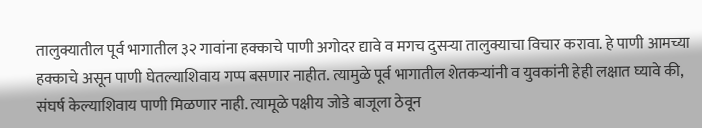तालुक्यातील पूर्व भागातील ३२ गावांना हक्काचे पाणी अगोदर द्यावे व मगच दुसऱ्या तालुक्याचा विचार करावा. हे पाणी आमच्या हक्काचे असून पाणी घेतल्याशिवाय गप्प बसणार नाहीत. त्यामुळे पूर्व भागातील शेतकऱ्यांनी व युवकांनी हेही लक्षात घ्यावे की, संघर्ष केल्याशिवाय पाणी मिळणार नाही. त्यामूळे पक्षीय जोडे बाजूला ठेवून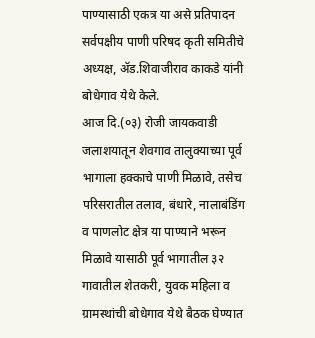पाण्यासाठी एकत्र या असे प्रतिपादन सर्वपक्षीय पाणी परिषद कृती समितीचे अध्यक्ष, ॲड.शिवाजीराव काकडे यांनी बोधेगाव येथे केले.
आज दि.(०३) रोजी जायकवाडी जलाशयातून शेवगाव तालुक्याच्या पूर्व भागाला हक्काचे पाणी मिळावे, तसेच परिसरातील तलाव, बंधारे, नालाबंडिंग व पाणलोट क्षेत्र या पाण्याने भरून मिळावे यासाठी पूर्व भागातील ३२ गावातील शेतकरी, युवक महिला व ग्रामस्थांची बोधेगाव येथे बैठक घेण्यात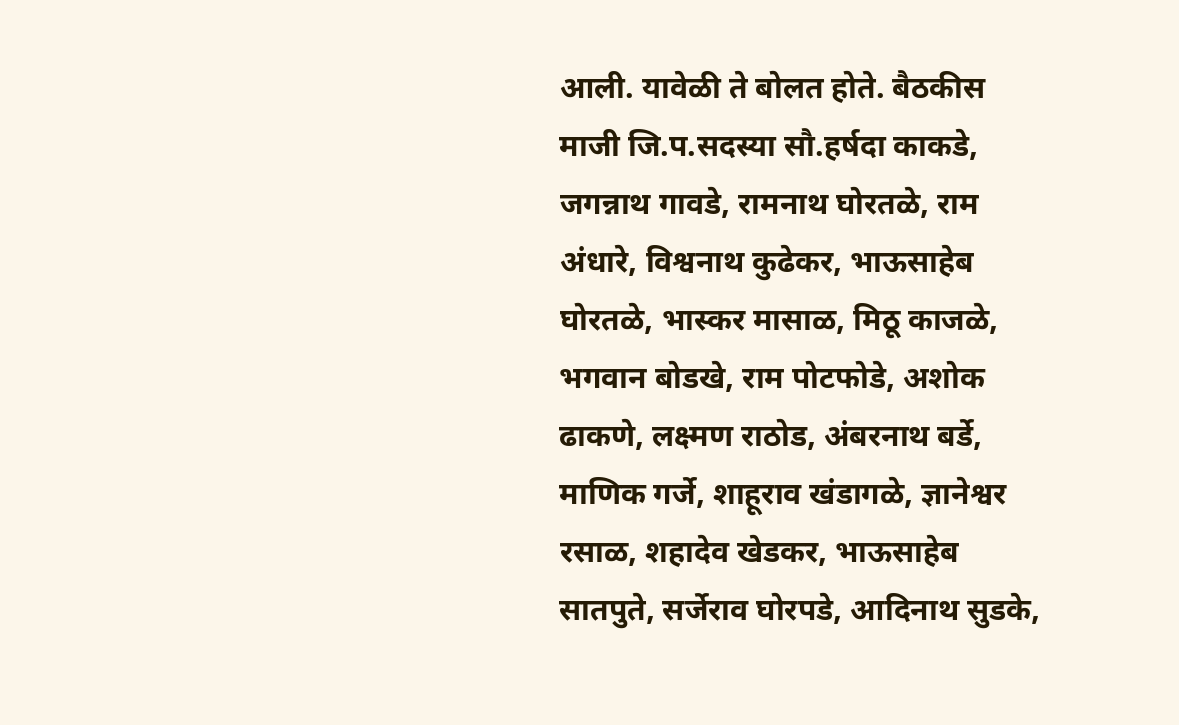आली. यावेळी ते बोलत होते. बैठकीस माजी जि.प.सदस्या सौ.हर्षदा काकडे, जगन्नाथ गावडे, रामनाथ घोरतळे, राम अंधारे, विश्वनाथ कुढेकर, भाऊसाहेब घोरतळे, भास्कर मासाळ, मिठू काजळे, भगवान बोडखे, राम पोटफोडे, अशोक ढाकणे, लक्ष्मण राठोड, अंबरनाथ बर्डे, माणिक गर्जे, शाहूराव खंडागळे, ज्ञानेश्वर रसाळ, शहादेव खेडकर, भाऊसाहेब सातपुते, सर्जेराव घोरपडे, आदिनाथ सुडके,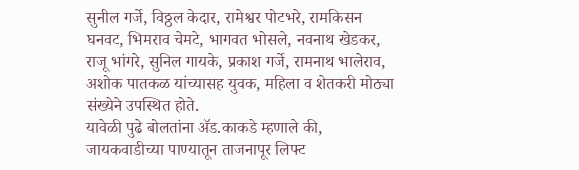सुनील गर्जे, विठ्ठल केदार, रामेश्वर पोटभरे, रामकिसन घनवट, भिमराव चेमटे, भागवत भोसले, नवनाथ खेडकर, राजू भांगरे, सुनिल गायके, प्रकाश गर्जे, रामनाथ भालेराव, अशोक पातकळ यांच्यासह युवक, महिला व शेतकरी मोठ्या संख्येने उपस्थित होते.
यावेळी पुढे बोलतांना ॲड.काकडे म्हणाले की, जायकवाडीच्या पाण्यातून ताजनापूर लिफ्ट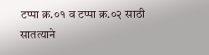टप्पा क्र.०१ व टप्पा क्र.०२ साठी सातत्याने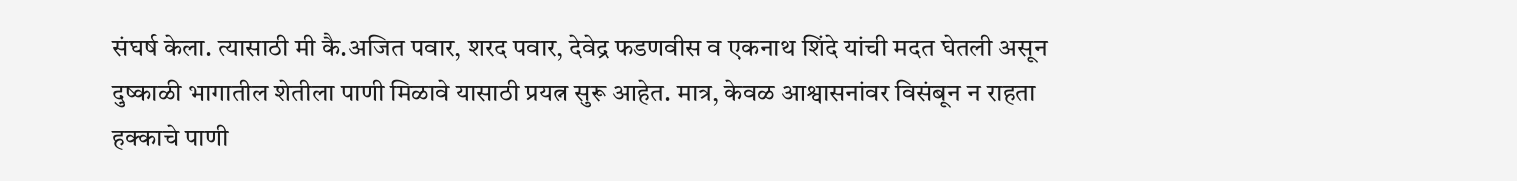संघर्ष केला. त्यासाठी मी कै.अजित पवार, शरद पवार, देवेद्र फडणवीस व एकनाथ शिंदे यांची मदत घेतली असून दुष्काळी भागातील शेतीला पाणी मिळावे यासाठी प्रयत्न सुरू आहेत. मात्र, केवळ आश्वासनांवर विसंबून न राहता हक्काचे पाणी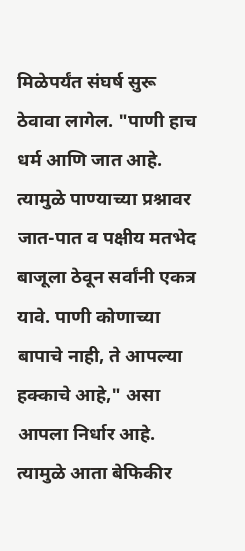मिळेपर्यंत संघर्ष सुरू ठेवावा लागेल. "पाणी हाच धर्म आणि जात आहे. त्यामुळे पाण्याच्या प्रश्नावर जात-पात व पक्षीय मतभेद बाजूला ठेवून सर्वांनी एकत्र यावे. पाणी कोणाच्या बापाचे नाही, ते आपल्या हक्काचे आहे," असा आपला निर्धार आहे. त्यामुळे आता बेफिकीर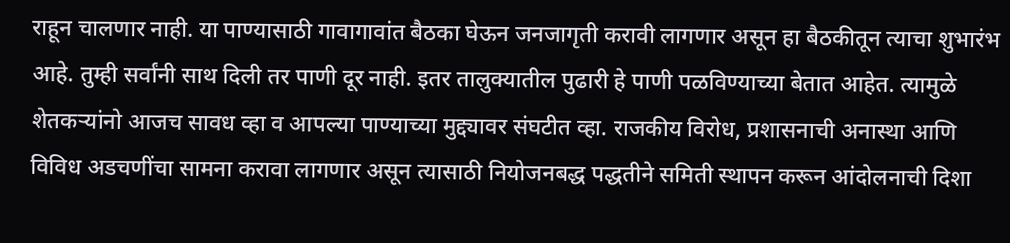राहून चालणार नाही. या पाण्यासाठी गावागावांत बैठका घेऊन जनजागृती करावी लागणार असून हा बैठकीतून त्याचा शुभारंभ आहे. तुम्ही सर्वांनी साथ दिली तर पाणी दूर नाही. इतर तालुक्यातील पुढारी हे पाणी पळविण्याच्या बेतात आहेत. त्यामुळे शेतकऱ्यांनो आजच सावध व्हा व आपल्या पाण्याच्या मुद्द्यावर संघटीत व्हा. राजकीय विरोध, प्रशासनाची अनास्था आणि विविध अडचणींचा सामना करावा लागणार असून त्यासाठी नियोजनबद्ध पद्धतीने समिती स्थापन करून आंदोलनाची दिशा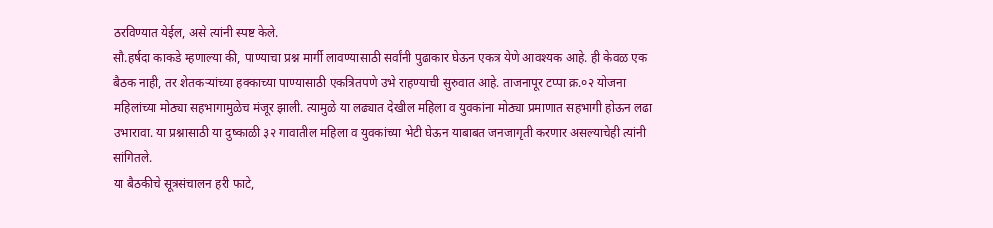ठरविण्यात येईल, असे त्यांनी स्पष्ट केले.
सौ.हर्षदा काकडे म्हणाल्या की, पाण्याचा प्रश्न मार्गी लावण्यासाठी सर्वांनी पुढाकार घेऊन एकत्र येणे आवश्यक आहे. ही केवळ एक बैठक नाही, तर शेतकऱ्यांच्या हक्काच्या पाण्यासाठी एकत्रितपणे उभे राहण्याची सुरुवात आहे. ताजनापूर टप्पा क्र.०२ योजना महिलांच्या मोठ्या सहभागामुळेच मंजूर झाली. त्यामुळे या लढ्यात देखील महिला व युवकांना मोठ्या प्रमाणात सहभागी होऊन लढा उभारावा. या प्रश्नासाठी या दुष्काळी ३२ गावातील महिला व युवकांच्या भेटी घेऊन याबाबत जनजागृती करणार असल्याचेही त्यांनी सांगितले.
या बैठकीचे सूत्रसंचालन हरी फाटे,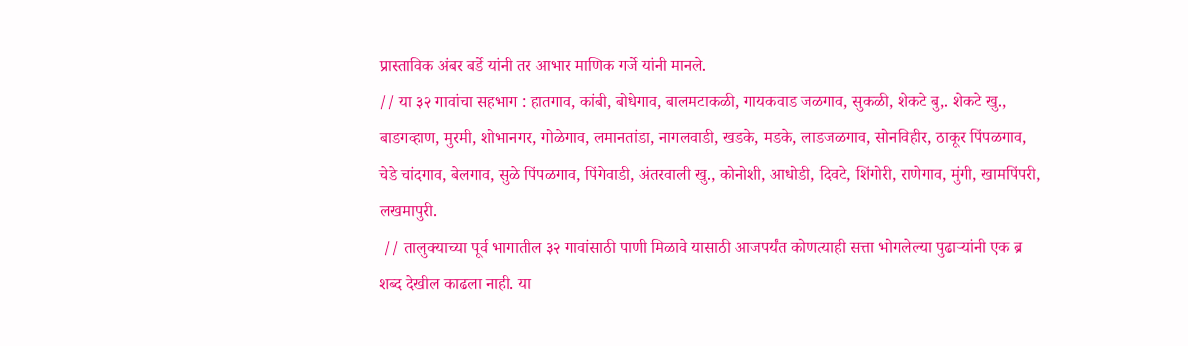प्रास्ताविक अंबर बर्डे यांनी तर आभार माणिक गर्जे यांनी मानले.
// या ३२ गावांचा सहभाग : हातगाव, कांबी, बोधेगाव, बालमटाकळी, गायकवाड जळगाव, सुकळी, शेकटे बु,. शेकटे खु., बाडगव्हाण, मुरमी, शोभानगर, गोळेगाव, लमानतांडा, नागलवाडी, खडके, मडके, लाडजळगाव, सोनविहीर, ठाकूर पिंपळगाव, चेडे चांदगाव, बेलगाव, सुळे पिंपळगाव, पिंगेवाडी, अंतरवाली खु., कोनोशी, आधोडी, दिवटे, शिंगोरी, राणेगाव, मुंगी, खामपिंपरी, लखमापुरी.
 // तालुक्याच्या पूर्व भागातील ३२ गावांसाठी पाणी मिळावे यासाठी आजपर्यंत कोणत्याही सत्ता भोगलेल्या पुढाऱ्यांनी एक ब्र शब्द देखील काढला नाही. या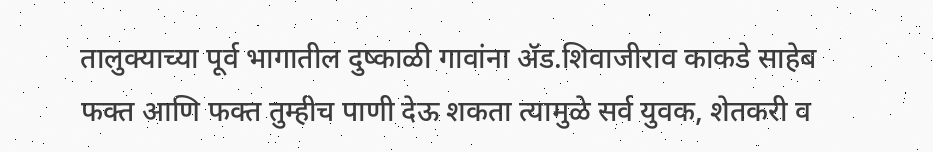तालुक्याच्या पूर्व भागातील दुष्काळी गावांना ॲड.शिवाजीराव काकडे साहेब फक्त आणि फक्त तुम्हीच पाणी देऊ शकता त्यामुळे सर्व युवक, शेतकरी व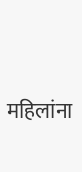महिलांना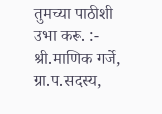तुमच्या पाठीशी उभा करू. :- श्री.माणिक गर्जे, ग्रा.प.सदस्य,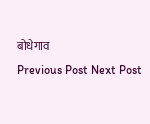बोधेगाव
Previous Post Next Post